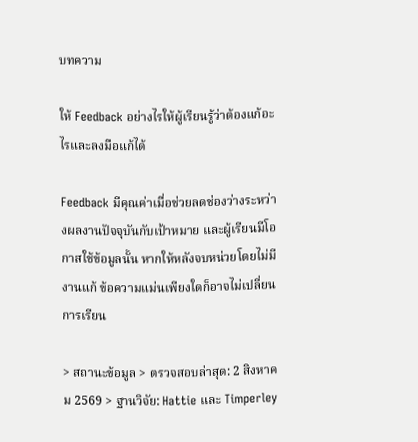บทความ

ให้ Feedback อย่างไรให้ผู้เรียนรู้ว่าต้องแก้อะไรและลงมือแก้ได้

Feedback มีคุณค่าเมื่อช่วยลดช่องว่างระหว่างผลงานปัจจุบันกับเป้าหมาย และผู้เรียนมีโอกาสใช้ข้อมูลนั้น หากให้หลังจบหน่วยโดยไม่มีงานแก้ ข้อความแม่นเพียงใดก็อาจไม่เปลี่ยนการเรียน

> สถานะข้อมูล > ตรวจสอบล่าสุด: 2 สิงหาคม 2569 > ฐานวิจัย: Hattie และ Timperley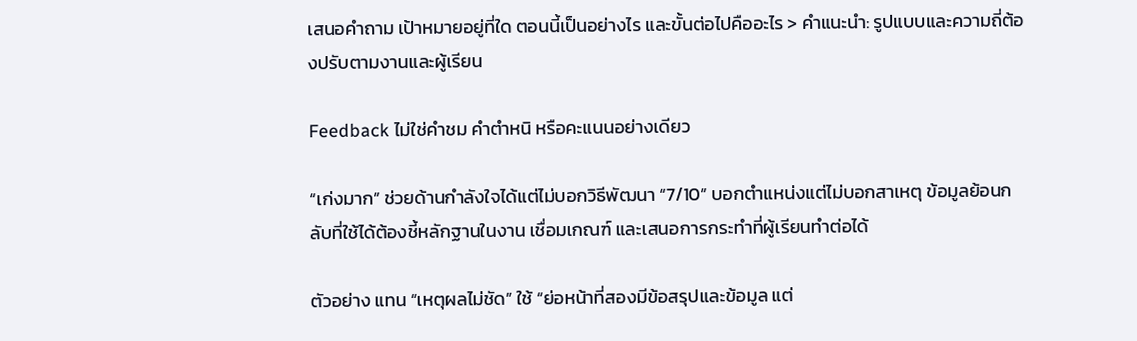เสนอคำถาม เป้าหมายอยู่ที่ใด ตอนนี้เป็นอย่างไร และขั้นต่อไปคืออะไร > คำแนะนำ: รูปแบบและความถี่ต้องปรับตามงานและผู้เรียน

Feedback ไม่ใช่คำชม คำตำหนิ หรือคะแนนอย่างเดียว

“เก่งมาก” ช่วยด้านกำลังใจได้แต่ไม่บอกวิธีพัฒนา “7/10” บอกตำแหน่งแต่ไม่บอกสาเหตุ ข้อมูลย้อนกลับที่ใช้ได้ต้องชี้หลักฐานในงาน เชื่อมเกณฑ์ และเสนอการกระทำที่ผู้เรียนทำต่อได้

ตัวอย่าง แทน “เหตุผลไม่ชัด” ใช้ “ย่อหน้าที่สองมีข้อสรุปและข้อมูล แต่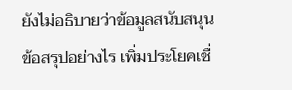ยังไม่อธิบายว่าข้อมูลสนับสนุนข้อสรุปอย่างไร เพิ่มประโยคเชื่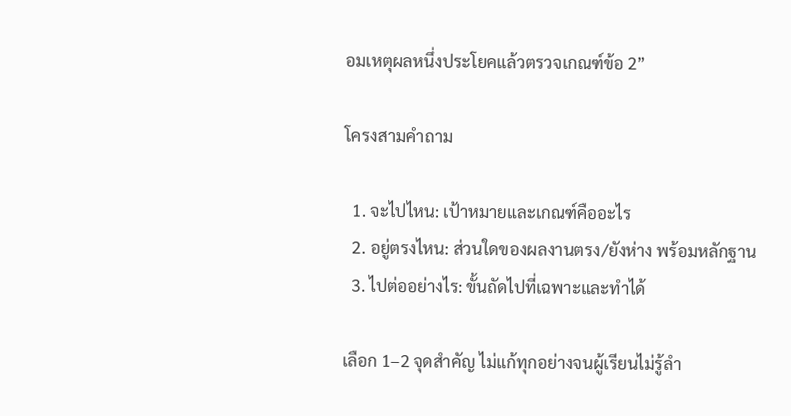อมเหตุผลหนึ่งประโยคแล้วตรวจเกณฑ์ข้อ 2”

โครงสามคำถาม

  1. จะไปไหน: เป้าหมายและเกณฑ์คืออะไร
  2. อยู่ตรงไหน: ส่วนใดของผลงานตรง/ยังห่าง พร้อมหลักฐาน
  3. ไปต่ออย่างไร: ขั้นถัดไปที่เฉพาะและทำได้

เลือก 1–2 จุดสำคัญ ไม่แก้ทุกอย่างจนผู้เรียนไม่รู้ลำ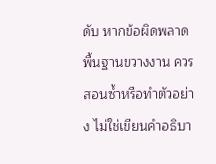ดับ หากข้อผิดพลาดพื้นฐานขวางงาน ควรสอนซ้ำหรือทำตัวอย่าง ไม่ใช่เขียนคำอธิบา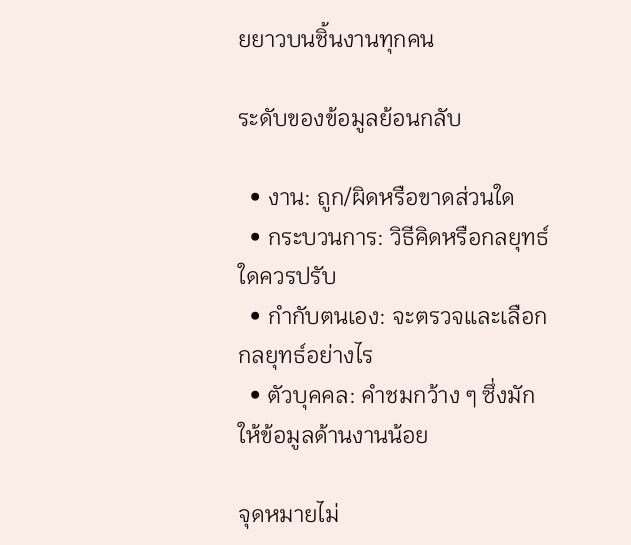ยยาวบนชิ้นงานทุกคน

ระดับของข้อมูลย้อนกลับ

  • งาน: ถูก/ผิดหรือขาดส่วนใด
  • กระบวนการ: วิธีคิดหรือกลยุทธ์ใดควรปรับ
  • กำกับตนเอง: จะตรวจและเลือกกลยุทธ์อย่างไร
  • ตัวบุคคล: คำชมกว้าง ๆ ซึ่งมักให้ข้อมูลด้านงานน้อย

จุดหมายไม่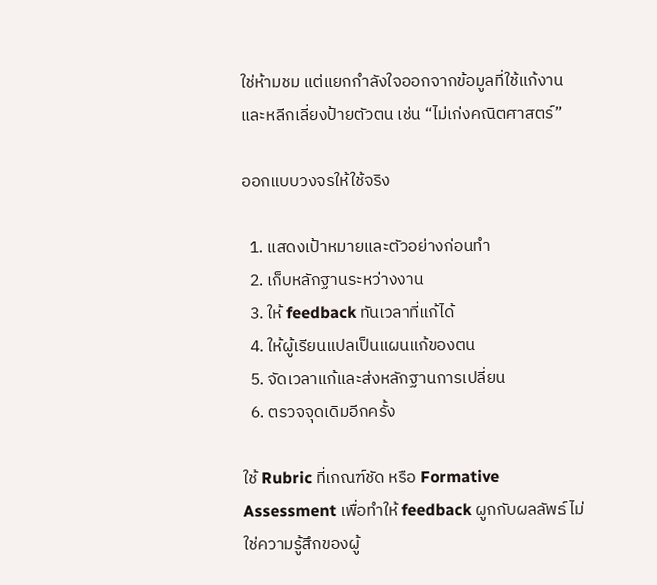ใช่ห้ามชม แต่แยกกำลังใจออกจากข้อมูลที่ใช้แก้งาน และหลีกเลี่ยงป้ายตัวตน เช่น “ไม่เก่งคณิตศาสตร์”

ออกแบบวงจรให้ใช้จริง

  1. แสดงเป้าหมายและตัวอย่างก่อนทำ
  2. เก็บหลักฐานระหว่างงาน
  3. ให้ feedback ทันเวลาที่แก้ได้
  4. ให้ผู้เรียนแปลเป็นแผนแก้ของตน
  5. จัดเวลาแก้และส่งหลักฐานการเปลี่ยน
  6. ตรวจจุดเดิมอีกครั้ง

ใช้ Rubric ที่เกณฑ์ชัด หรือ Formative Assessment เพื่อทำให้ feedback ผูกกับผลลัพธ์ ไม่ใช่ความรู้สึกของผู้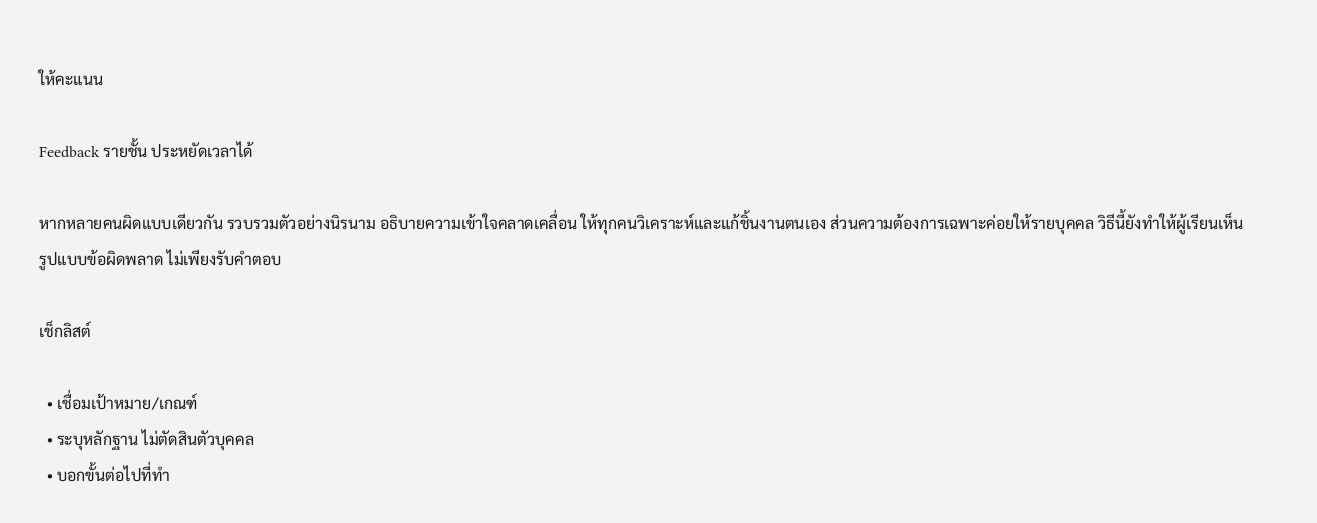ให้คะแนน

Feedback รายชั้น ประหยัดเวลาได้

หากหลายคนผิดแบบเดียวกัน รวบรวมตัวอย่างนิรนาม อธิบายความเข้าใจคลาดเคลื่อน ให้ทุกคนวิเคราะห์และแก้ชิ้นงานตนเอง ส่วนความต้องการเฉพาะค่อยให้รายบุคคล วิธีนี้ยังทำให้ผู้เรียนเห็นรูปแบบข้อผิดพลาด ไม่เพียงรับคำตอบ

เช็กลิสต์

  • เชื่อมเป้าหมาย/เกณฑ์
  • ระบุหลักฐาน ไม่ตัดสินตัวบุคคล
  • บอกขั้นต่อไปที่ทำ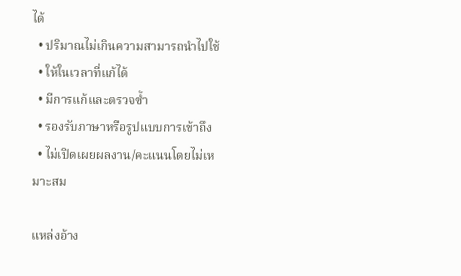ได้
  • ปริมาณไม่เกินความสามารถนำไปใช้
  • ให้ในเวลาที่แก้ได้
  • มีการแก้และตรวจซ้ำ
  • รองรับภาษาหรือรูปแบบการเข้าถึง
  • ไม่เปิดเผยผลงาน/คะแนนโดยไม่เหมาะสม

แหล่งอ้าง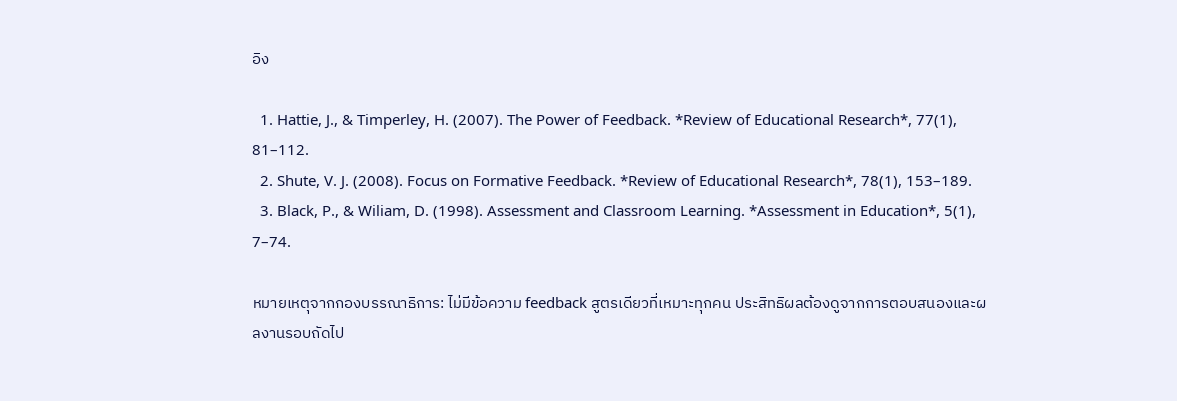อิง

  1. Hattie, J., & Timperley, H. (2007). The Power of Feedback. *Review of Educational Research*, 77(1), 81–112.
  2. Shute, V. J. (2008). Focus on Formative Feedback. *Review of Educational Research*, 78(1), 153–189.
  3. Black, P., & Wiliam, D. (1998). Assessment and Classroom Learning. *Assessment in Education*, 5(1), 7–74.

หมายเหตุจากกองบรรณาธิการ: ไม่มีข้อความ feedback สูตรเดียวที่เหมาะทุกคน ประสิทธิผลต้องดูจากการตอบสนองและผลงานรอบถัดไป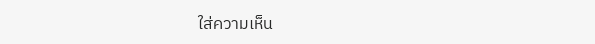ใส่ความเห็น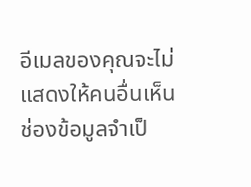อีเมลของคุณจะไม่แสดงให้คนอื่นเห็น ช่องข้อมูลจำเป็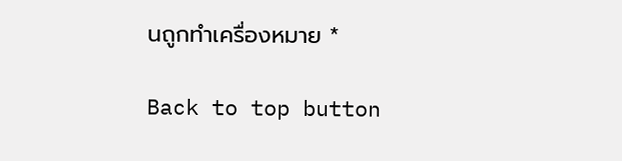นถูกทำเครื่องหมาย *

Back to top button